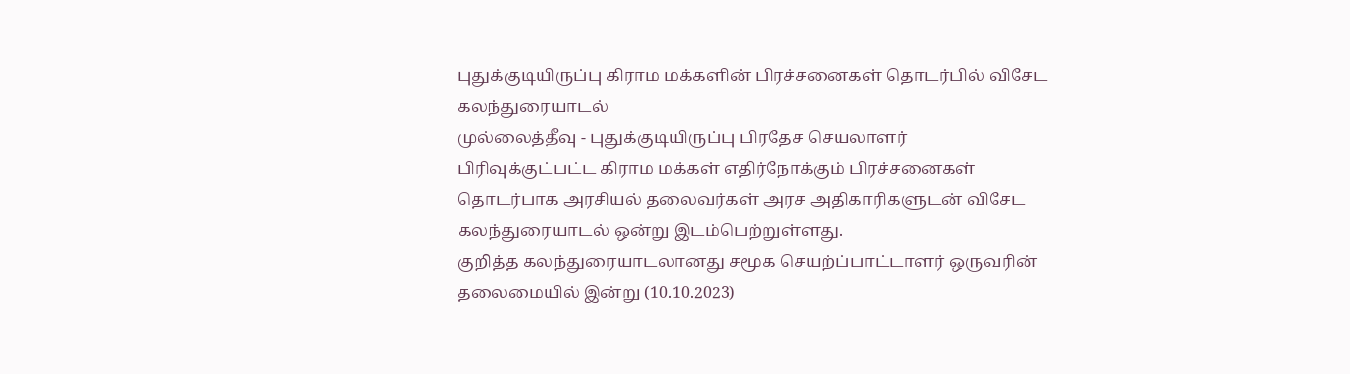புதுக்குடியிருப்பு கிராம மக்களின் பிரச்சனைகள் தொடர்பில் விசேட கலந்துரையாடல்
முல்லைத்தீவு - புதுக்குடியிருப்பு பிரதேச செயலாளர் பிரிவுக்குட்பட்ட கிராம மக்கள் எதிர்நோக்கும் பிரச்சனைகள் தொடர்பாக அரசியல் தலைவர்கள் அரச அதிகாரிகளுடன் விசேட கலந்துரையாடல் ஒன்று இடம்பெற்றுள்ளது.
குறித்த கலந்துரையாடலானது சமூக செயற்ப்பாட்டாளர் ஒருவரின் தலைமையில் இன்று (10.10.2023)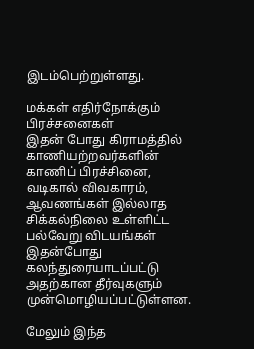இடம்பெற்றுள்ளது.

மக்கள் எதிர்நோக்கும் பிரச்சனைகள்
இதன் போது கிராமத்தில் காணியற்றவர்களின் காணிப் பிரச்சினை, வடிகால் விவகாரம், ஆவணங்கள் இல்லாத சிக்கல்நிலை உள்ளிட்ட பல்வேறு விடயங்கள் இதன்போது கலந்துரையாடப்பட்டு அதற்கான தீர்வுகளும் முன்மொழியப்பட்டுள்ளன.

மேலும் இந்த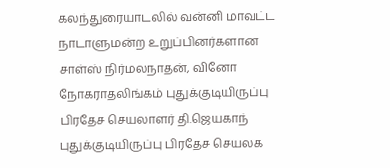கலந்துரையாடலில் வன்னி மாவட்ட நாடாளுமன்ற உறுப்பினர்களான சாள்ஸ் நிர்மலநாதன், வினோ நோகராதலிங்கம் புதுக்குடியிருப்பு பிரதேச செயலாளர் தி.ஜெயகாந் புதுக்குடியிருப்பு பிரதேச செயலக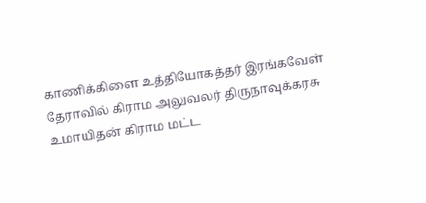காணிக்கிளை உத்தியோகத்தர் இரங்கவேள் தேராவில் கிராம அலுவலர் திருநாவுக்கரசு உமாயிதன் கிராம மட்ட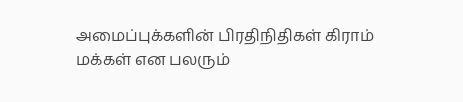அமைப்புக்களின் பிரதிநிதிகள் கிராம் மக்கள் என பலரும்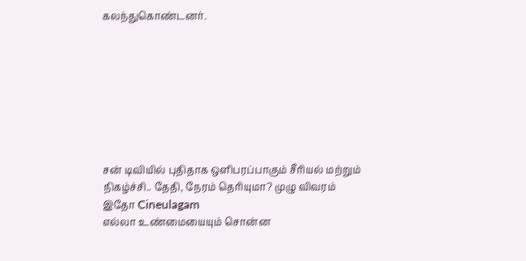கலந்துகொண்டனர்.








சன் டிவியில் புதிதாக ஒளிபரப்பாகும் சீரியல் மற்றும் நிகழ்ச்சி.. தேதி, நேரம் தெரியுமா? முழு விவரம் இதோ Cineulagam
எல்லா உண்மையையும் சொன்ன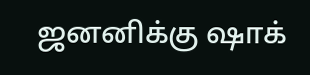ஜனனிக்கு ஷாக்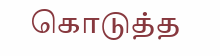கொடுத்த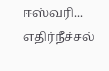ஈஸ்வரி... எதிர்நீச்சல்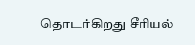தொடர்கிறது சீரியல்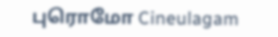புரொமோ Cineulagam